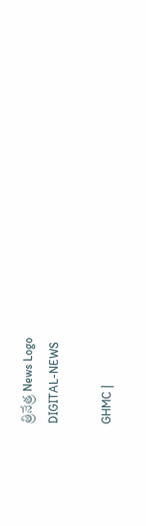త్రినేత్ర News Logo
DIGITAL-NEWS

GHMC |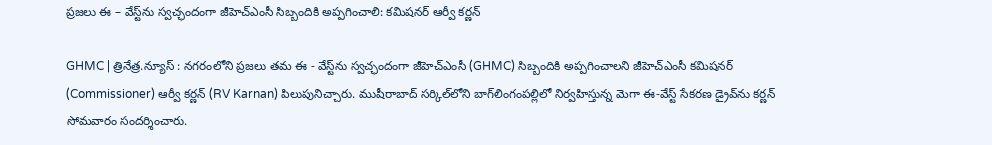ప్ర‌జ‌లు ఈ – వేస్ట్‌ను స్వ‌చ్ఛందంగా జీహెచ్ఎంసీ సిబ్బందికి అప్ప‌గించాలి: క‌మిష‌న‌ర్ ఆర్వీ క‌ర్ణ‌న్‌

GHMC | త్రినేత్ర‌.న్యూస్ : న‌గ‌రంలోని ప్ర‌జ‌లు తమ ఈ - వేస్ట్‌ను స్వచ్ఛందంగా జీహెచ్ఎంసీ (GHMC) సిబ్బందికి అప్పగించాలని జీహెచ్ఎంసీ క‌మిష‌న‌ర్ (Commissioner) ఆర్వీ క‌ర్ణ‌న్ (RV Karnan) పిలుపునిచ్చారు. ముషీరాబాద్ సర్కిల్‌లోని బాగ్‌లింగంపల్లిలో నిర్వహిస్తున్న మెగా ఈ-వేస్ట్ సేకరణ డ్రైవ్‌ను క‌ర్ణ‌న్ సోమ‌వారం సంద‌ర్శించారు.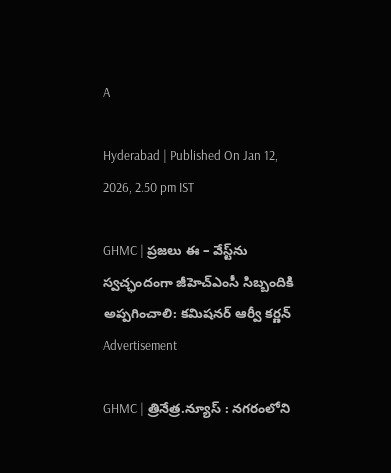A

Hyderabad | Published On Jan 12, 2026, 2.50 pm IST

GHMC | ప్ర‌జ‌లు ఈ – వేస్ట్‌ను స్వ‌చ్ఛందంగా జీహెచ్ఎంసీ సిబ్బందికి అప్ప‌గించాలి: క‌మిష‌న‌ర్ ఆర్వీ క‌ర్ణ‌న్‌
Advertisement

GHMC | త్రినేత్ర‌.న్యూస్ : న‌గ‌రంలోని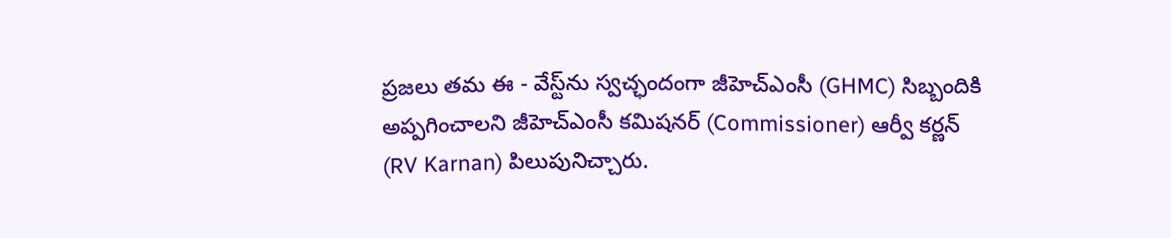ప్ర‌జ‌లు తమ ఈ - వేస్ట్‌ను స్వచ్ఛందంగా జీహెచ్ఎంసీ (GHMC) సిబ్బందికి అప్పగించాలని జీహెచ్ఎంసీ క‌మిష‌న‌ర్ (Commissioner) ఆర్వీ క‌ర్ణ‌న్ (RV Karnan) పిలుపునిచ్చారు.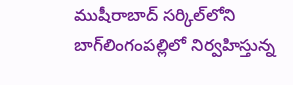ముషీరాబాద్ సర్కిల్‌లోని బాగ్‌లింగంపల్లిలో నిర్వహిస్తున్న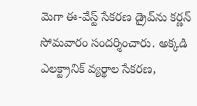మెగా ఈ-వేస్ట్ సేకరణ డ్రైవ్‌ను క‌ర్ణ‌న్ సోమ‌వారం సంద‌ర్శించారు. అక్క‌డి ఎలక్ట్రానిక్ వ్యర్థాల సేకరణ,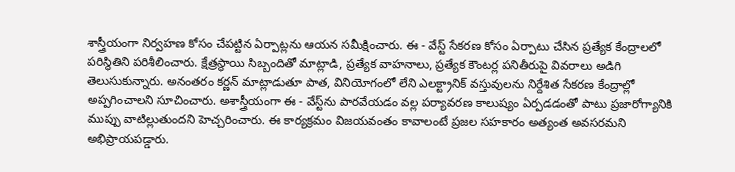శాస్త్రీయంగా నిర్వహణ కోసం చేపట్టిన ఏర్పాట్లను ఆయ‌న సమీక్షించారు. ఈ - వేస్ట్‌ సేకరణ కోసం ఏర్పాటు చేసిన ప్రత్యేక కేంద్రాలలో ప‌రిస్థితిని ప‌రిశీలించారు. క్షేత్ర‌స్థాయి సిబ్బందితో మాట్లాడి, ప్రత్యేక వాహనాలు, ప్రత్యేక కౌంటర్ల పనితీరుపై వివరాలు అడిగి తెలుసుకున్నారు. అనంత‌రం క‌ర్ణ‌న్ మాట్లాడుతూ పాత, వినియోగంలో లేని ఎలక్ట్రానిక్ వస్తువులను నిర్దేశిత సేకరణ కేంద్రాల్లో అప్పగించాల‌ని సూచించారు. అశాస్త్రీయంగా ఈ - వేస్ట్‌ను పారవేయడం వల్ల పర్యావరణ కాలుష్యం ఏర్పడడంతో పాటు ప్రజారోగ్యానికి ముప్పు వాటిల్లుతుందని హెచ్చరించారు. ఈ కార్యక్రమం విజయవంతం కావాలంటే ప్రజల సహకారం అత్యంత అవసరమని అభిప్రాయ‌ప‌డ్డారు.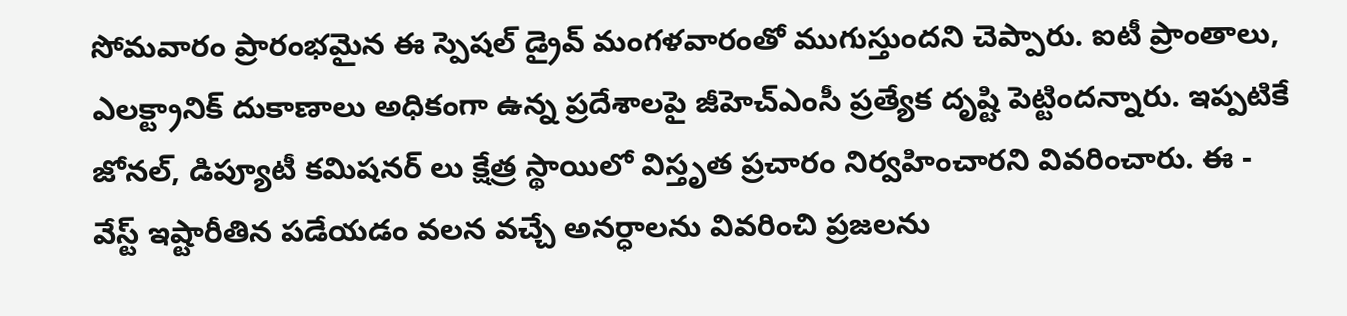సోమ‌వారం ప్రారంభ‌మైన ఈ స్పెష‌ల్ డ్రైవ్ మంగ‌ళ‌వారంతో ముగుస్తుందని చెప్పారు. ఐటీ ప్రాంతాలు, ఎల‌క్ట్రానిక్ దుకాణాలు అధికంగా ఉన్న ప్ర‌దేశాల‌పై జీహెచ్ఎంసీ ప్ర‌త్యేక దృష్టి పెట్టింద‌న్నారు. ఇప్పటికే జోనల్, డిప్యూటీ కమిషనర్ లు క్షేత్ర స్థాయిలో విస్తృత ప్రచారం నిర్వహించారని వివ‌రించారు. ఈ - వేస్ట్‌ ఇష్టారీతిన ప‌డేయ‌డం వ‌ల‌న వచ్చే అనర్ధాలను వివరించి ప్ర‌జ‌ల‌ను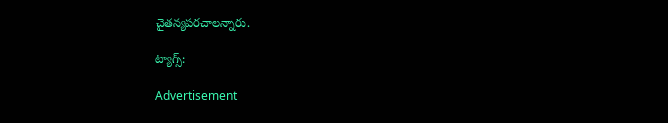చైతన్యప‌ర‌చాల‌న్నారు.

ట్యాగ్స్:

Advertisement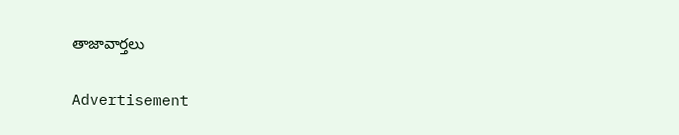తాజావార్తలు

Advertisement